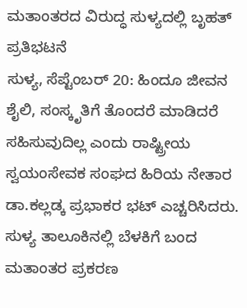ಮತಾಂತರದ ವಿರುದ್ಧ ಸುಳ್ಯದಲ್ಲಿ ಬೃಹತ್ ಪ್ರತಿಭಟನೆ
ಸುಳ್ಯ, ಸೆಪ್ಟೆಂಬರ್ 20: ಹಿಂದೂ ಜೀವನ ಶೈಲಿ, ಸಂಸ್ಕೃತಿಗೆ ತೊಂದರೆ ಮಾಡಿದರೆ ಸಹಿಸುವುದಿಲ್ಲ ಎಂದು ರಾಷ್ಟ್ರೀಯ ಸ್ವಯಂಸೇವಕ ಸಂಘದ ಹಿರಿಯ ನೇತಾರ ಡಾ.ಕಲ್ಲಡ್ಕ ಪ್ರಭಾಕರ ಭಟ್ ಎಚ್ಚರಿಸಿದರು.
ಸುಳ್ಯ ತಾಲೂಕಿನಲ್ಲಿ ಬೆಳಕಿಗೆ ಬಂದ ಮತಾಂತರ ಪ್ರಕರಣ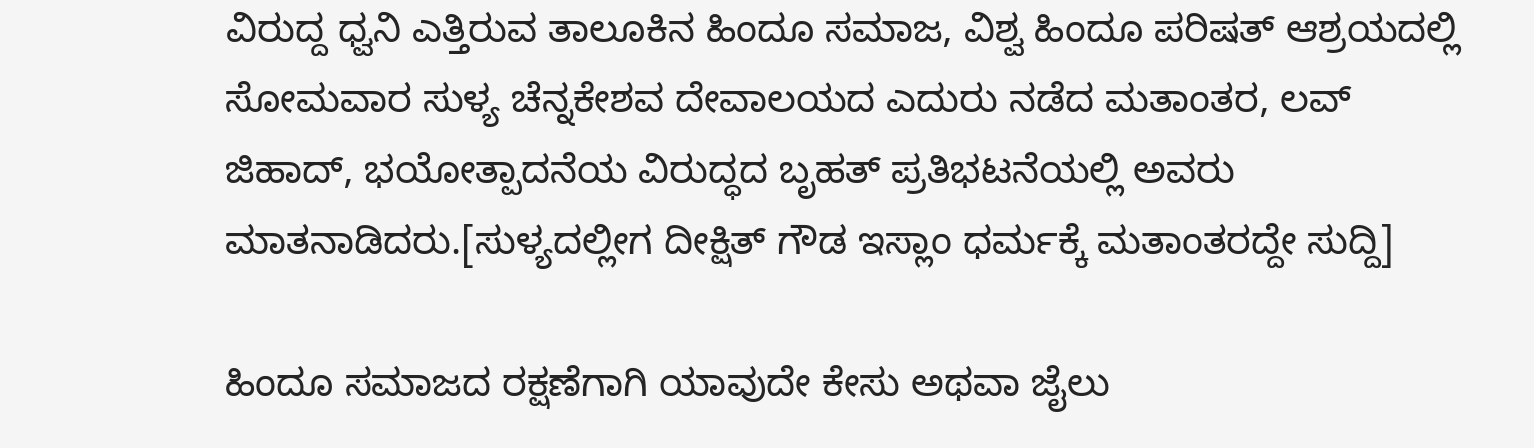ವಿರುದ್ದ ಧ್ವನಿ ಎತ್ತಿರುವ ತಾಲೂಕಿನ ಹಿಂದೂ ಸಮಾಜ, ವಿಶ್ವ ಹಿಂದೂ ಪರಿಷತ್ ಆಶ್ರಯದಲ್ಲಿ ಸೋಮವಾರ ಸುಳ್ಯ ಚೆನ್ನಕೇಶವ ದೇವಾಲಯದ ಎದುರು ನಡೆದ ಮತಾಂತರ, ಲವ್ ಜಿಹಾದ್, ಭಯೋತ್ಪಾದನೆಯ ವಿರುದ್ಧದ ಬೃಹತ್ ಪ್ರತಿಭಟನೆಯಲ್ಲಿ ಅವರು ಮಾತನಾಡಿದರು.[ಸುಳ್ಯದಲ್ಲೀಗ ದೀಕ್ಷಿತ್ ಗೌಡ ಇಸ್ಲಾಂ ಧರ್ಮಕ್ಕೆ ಮತಾಂತರದ್ದೇ ಸುದ್ದಿ]

ಹಿಂದೂ ಸಮಾಜದ ರಕ್ಷಣೆಗಾಗಿ ಯಾವುದೇ ಕೇಸು ಅಥವಾ ಜೈಲು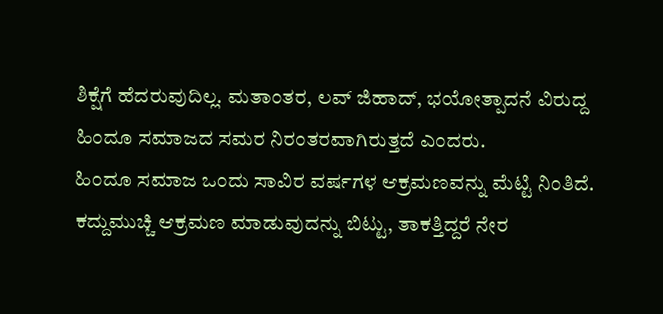ಶಿಕ್ಷೆಗೆ ಹೆದರುವುದಿಲ್ಲ. ಮತಾಂತರ, ಲವ್ ಜಿಹಾದ್, ಭಯೋತ್ಪಾದನೆ ವಿರುದ್ದ ಹಿಂದೂ ಸಮಾಜದ ಸಮರ ನಿರಂತರವಾಗಿರುತ್ತದೆ ಎಂದರು.
ಹಿಂದೂ ಸಮಾಜ ಒಂದು ಸಾವಿರ ವರ್ಷಗಳ ಆಕ್ರಮಣವನ್ನು ಮೆಟ್ಟಿ ನಿಂತಿದೆ. ಕದ್ದುಮುಚ್ಚಿ ಆಕ್ರಮಣ ಮಾಡುವುದನ್ನು ಬಿಟ್ಟು, ತಾಕತ್ತಿದ್ದರೆ ನೇರ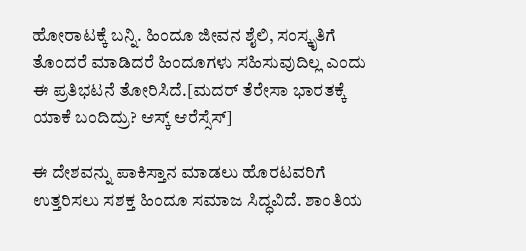ಹೋರಾಟಕ್ಕೆ ಬನ್ನಿ. ಹಿಂದೂ ಜೀವನ ಶೈಲಿ, ಸಂಸ್ಕೃತಿಗೆ ತೊಂದರೆ ಮಾಡಿದರೆ ಹಿಂದೂಗಳು ಸಹಿಸುವುದಿಲ್ಲ ಎಂದು ಈ ಪ್ರತಿಭಟನೆ ತೋರಿಸಿದೆ.[ಮದರ್ ತೆರೇಸಾ ಭಾರತಕ್ಕೆ ಯಾಕೆ ಬಂದಿದ್ರು? ಆಸ್ಕ್ ಆರೆಸ್ಸೆಸ್]

ಈ ದೇಶವನ್ನು ಪಾಕಿಸ್ತಾನ ಮಾಡಲು ಹೊರಟವರಿಗೆ ಉತ್ತರಿಸಲು ಸಶಕ್ತ ಹಿಂದೂ ಸಮಾಜ ಸಿದ್ಧವಿದೆ. ಶಾಂತಿಯ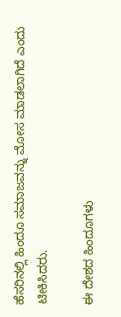ಹೆಸರಿನಲ್ಲಿ ಹಿಂದೂ ಸಮಾಜವನ್ನು ಮೋಸ ಮಾಡಲಾಗಿದೆ ಎಂದು ಟೀಕಿಸಿದರು.

ಈ ದೇಶದ ಹಿಂದೂಗಳು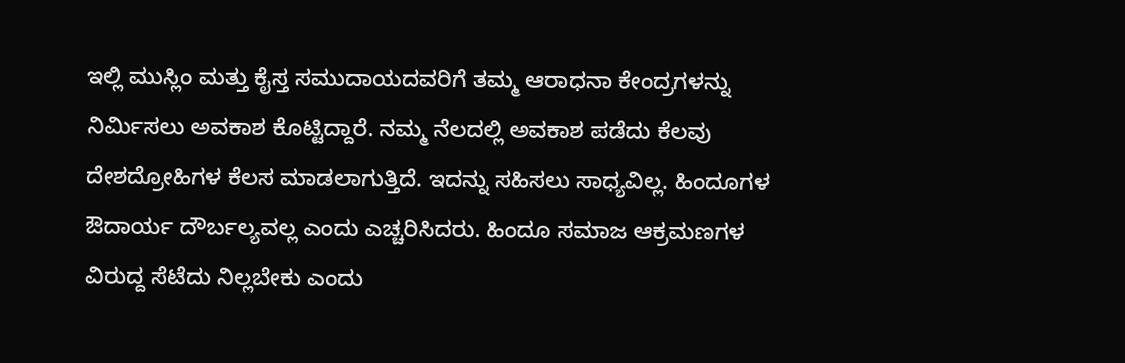ಇಲ್ಲಿ ಮುಸ್ಲಿಂ ಮತ್ತು ಕೈಸ್ತ ಸಮುದಾಯದವರಿಗೆ ತಮ್ಮ ಆರಾಧನಾ ಕೇಂದ್ರಗಳನ್ನು ನಿರ್ಮಿಸಲು ಅವಕಾಶ ಕೊಟ್ಟಿದ್ದಾರೆ. ನಮ್ಮ ನೆಲದಲ್ಲಿ ಅವಕಾಶ ಪಡೆದು ಕೆಲವು ದೇಶದ್ರೋಹಿಗಳ ಕೆಲಸ ಮಾಡಲಾಗುತ್ತಿದೆ. ಇದನ್ನು ಸಹಿಸಲು ಸಾಧ್ಯವಿಲ್ಲ. ಹಿಂದೂಗಳ ಔದಾರ್ಯ ದೌರ್ಬಲ್ಯವಲ್ಲ ಎಂದು ಎಚ್ಚರಿಸಿದರು. ಹಿಂದೂ ಸಮಾಜ ಆಕ್ರಮಣಗಳ ವಿರುದ್ದ ಸೆಟೆದು ನಿಲ್ಲಬೇಕು ಎಂದು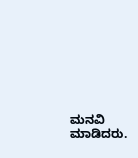ಮನವಿ ಮಾಡಿದರು.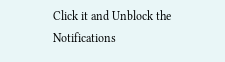Click it and Unblock the Notifications